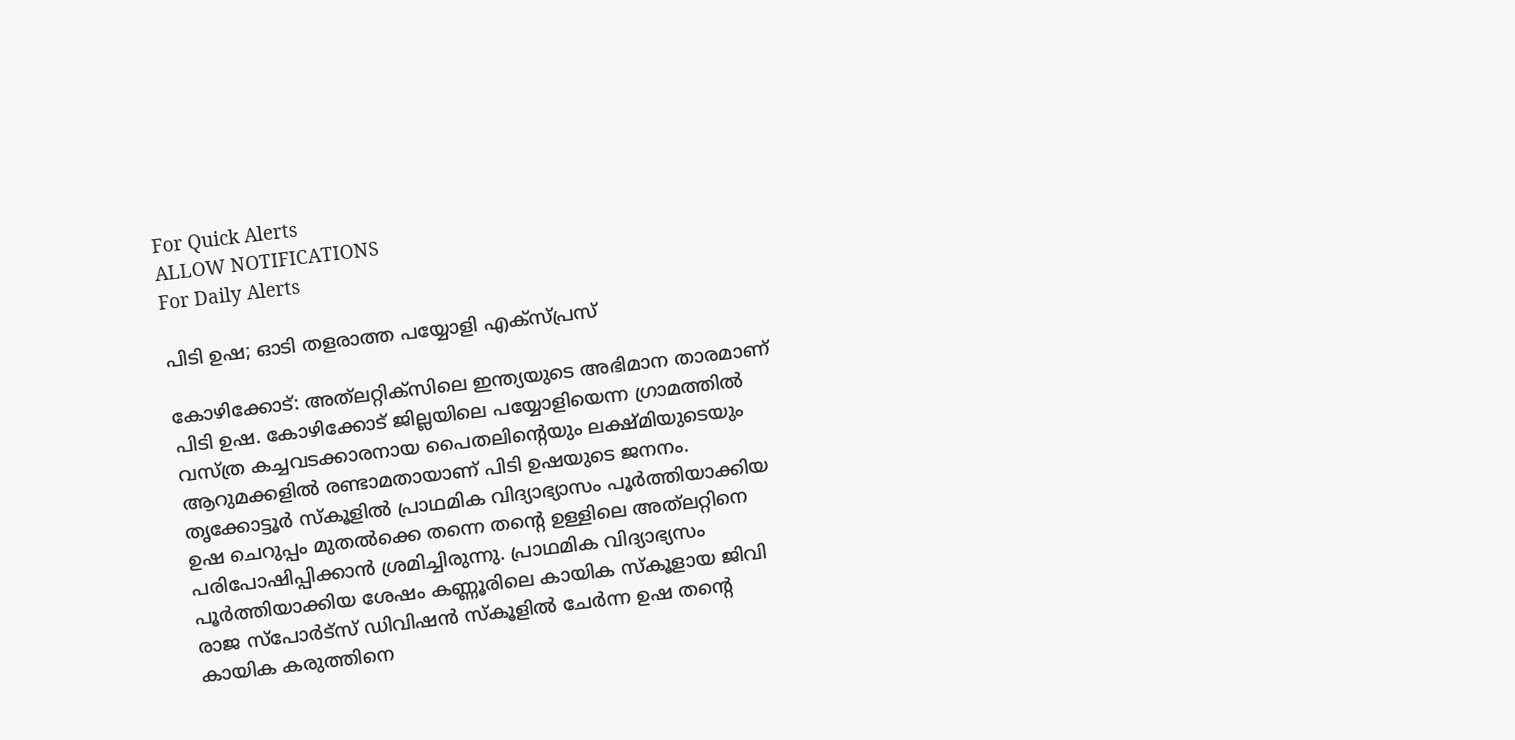For Quick Alerts
ALLOW NOTIFICATIONS
For Daily Alerts

പിടി ഉഷ; ഓടി തളരാത്ത പയ്യോളി എക്‌സ്പ്രസ്

കോഴിക്കോട്: അത്‌ലറ്റിക്‌സിലെ ഇന്ത്യയുടെ അഭിമാന താരമാണ് പിടി ഉഷ. കോഴിക്കോട് ജില്ലയിലെ പയ്യോളിയെന്ന ഗ്രാമത്തില്‍ വസ്ത്ര കച്ചവടക്കാരനായ പൈതലിന്റെയും ലക്ഷ്മിയുടെയും ആറുമക്കളില്‍ രണ്ടാമതായാണ് പിടി ഉഷയുടെ ജനനം. തൃക്കോട്ടൂര്‍ സ്‌കൂളില്‍ പ്രാഥമിക വിദ്യാഭ്യാസം പൂര്‍ത്തിയാക്കിയ ഉഷ ചെറുപ്പം മുതല്‍ക്കെ തന്നെ തന്റെ ഉള്ളിലെ അത്‌ലറ്റിനെ പരിപോഷിപ്പിക്കാന്‍ ശ്രമിച്ചിരുന്നു. പ്രാഥമിക വിദ്യാഭ്യസം പൂര്‍ത്തിയാക്കിയ ശേഷം കണ്ണൂരിലെ കായിക സ്‌കൂളായ ജിവി രാജ സ്‌പോര്‍ട്‌സ് ഡിവിഷന്‍ സ്‌കൂളില്‍ ചേര്‍ന്ന ഉഷ തന്റെ കായിക കരുത്തിനെ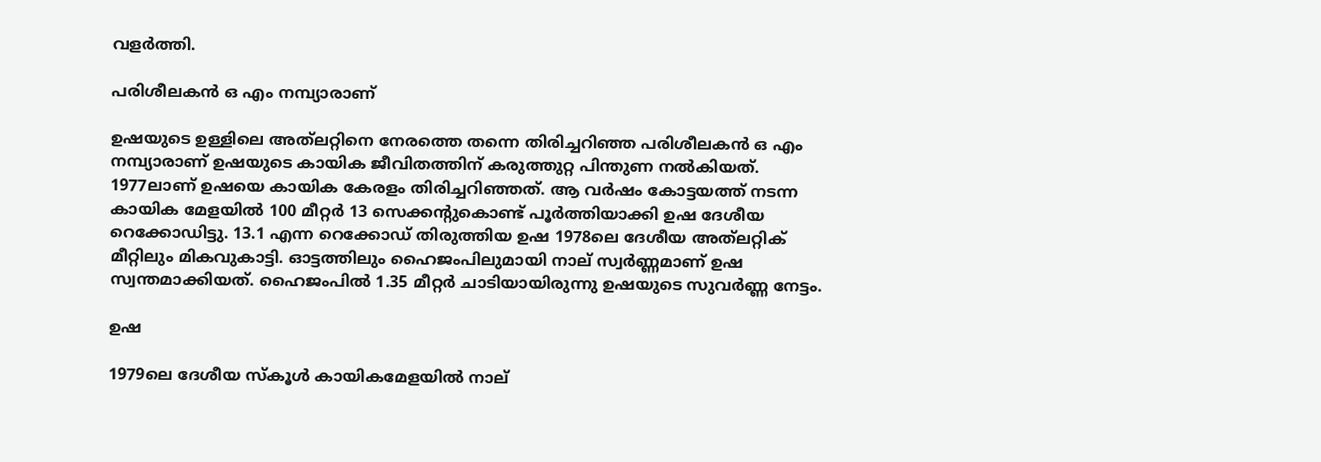വളര്‍ത്തി.

പരിശീലകന്‍ ഒ എം നമ്പ്യാരാണ്

ഉഷയുടെ ഉള്ളിലെ അത്‌ലറ്റിനെ നേരത്തെ തന്നെ തിരിച്ചറിഞ്ഞ പരിശീലകന്‍ ഒ എം നമ്പ്യാരാണ് ഉഷയുടെ കായിക ജീവിതത്തിന് കരുത്തുറ്റ പിന്തുണ നല്‍കിയത്. 1977ലാണ് ഉഷയെ കായിക കേരളം തിരിച്ചറിഞ്ഞത്. ആ വര്‍ഷം കോട്ടയത്ത് നടന്ന കായിക മേളയില്‍ 100 മീറ്റര്‍ 13 സെക്കന്റുകൊണ്ട് പൂര്‍ത്തിയാക്കി ഉഷ ദേശീയ റെക്കോഡിട്ടു. 13.1 എന്ന റെക്കോഡ് തിരുത്തിയ ഉഷ 1978ലെ ദേശീയ അത്‌ലറ്റിക് മീറ്റിലും മികവുകാട്ടി. ഓട്ടത്തിലും ഹൈജംപിലുമായി നാല് സ്വര്‍ണ്ണമാണ് ഉഷ സ്വന്തമാക്കിയത്. ഹൈജംപില്‍ 1.35 മീറ്റര്‍ ചാടിയായിരുന്നു ഉഷയുടെ സുവര്‍ണ്ണ നേട്ടം.

ഉഷ

1979ലെ ദേശീയ സ്‌കൂള്‍ കായികമേളയില്‍ നാല്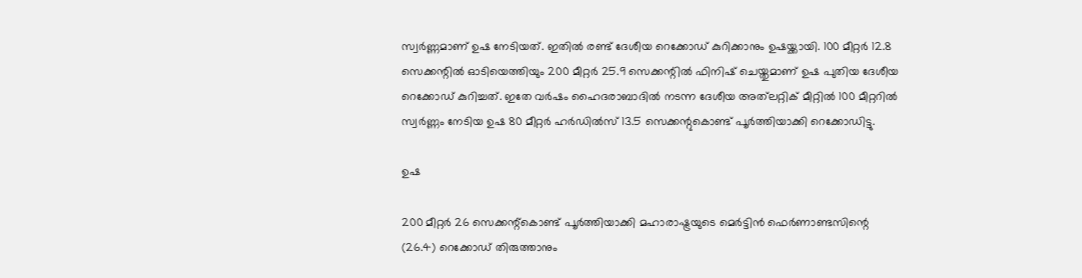സ്വര്‍ണ്ണമാണ് ഉഷ നേടിയത്. ഇതില്‍ രണ്ട് ദേശീയ റെക്കോഡ് കുറിക്കാനും ഉഷയ്ക്കായി. 100 മീറ്റര്‍ 12.8 സെക്കന്റില്‍ ഓടിയെത്തിയും 200 മീറ്റര്‍ 25.9 സെക്കന്റില്‍ ഫിനിഷ് ചെയ്തുമാണ് ഉഷ പുതിയ ദേശീയ റെക്കോഡ് കുറിച്ചത്. ഇതേ വര്‍ഷം ഹൈദരാബാദില്‍ നടന്ന ദേശീയ അത്‌ലറ്റിക് മീറ്റില്‍ 100 മീറ്ററില്‍ സ്വര്‍ണ്ണം നേടിയ ഉഷ 80 മീറ്റര്‍ ഹര്‍ഡില്‍സ് 13.5 സെക്കന്റുകൊണ്ട് പൂര്‍ത്തിയാക്കി റെക്കോഡിട്ടു.

ഉഷ

200 മീറ്റര്‍ 26 സെക്കന്റ്‌കൊണ്ട് പൂര്‍ത്തിയാക്കി മഹാരാഷ്ട്രയുടെ മെര്‍ട്ടിന്‍ ഫെര്‍ണാണ്ടസിന്റെ (26.4) റെക്കോഡ് തിരുത്താനും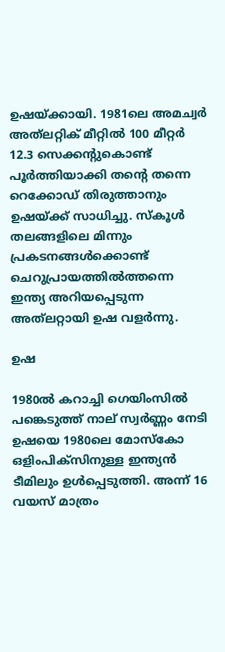ഉഷയ്ക്കായി. 1981ലെ അമച്വര്‍ അത്‌ലറ്റിക് മീറ്റില്‍ 100 മീറ്റര്‍ 12.3 സെക്കന്റുകൊണ്ട് പൂര്‍ത്തിയാക്കി തന്റെ തന്നെ റെക്കോഡ് തിരുത്താനും ഉഷയ്ക്ക് സാധിച്ചു. സ്‌കൂള്‍ തലങ്ങളിലെ മിന്നും പ്രകടനങ്ങള്‍ക്കൊണ്ട് ചെറുപ്രായത്തില്‍ത്തന്നെ ഇന്ത്യ അറിയപ്പെടുന്ന അത്‌ലറ്റായി ഉഷ വളര്‍ന്നു.

ഉഷ

1980ല്‍ കറാച്ചി ഗെയിംസില്‍ പങ്കെടുത്ത് നാല് സ്വര്‍ണ്ണം നേടി ഉഷയെ 1980ലെ മോസ്‌കോ ഒളിംപിക്‌സിനുള്ള ഇന്ത്യന്‍ ടീമിലും ഉള്‍പ്പെടുത്തി. അന്ന് 16 വയസ് മാത്രം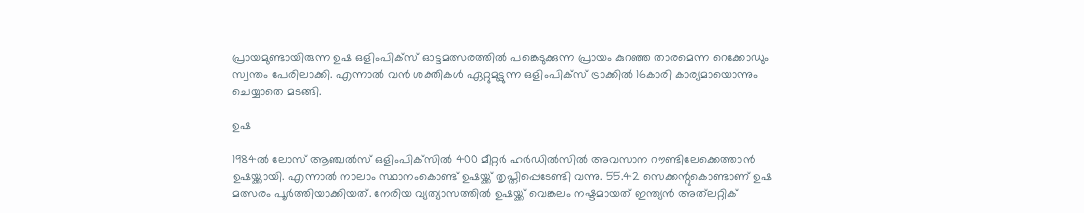പ്രായമുണ്ടായിരുന്ന ഉഷ ഒളിംപിക്‌സ് ഓട്ടമത്സരത്തില്‍ പങ്കെടുക്കുന്ന പ്രായം കുറഞ്ഞ താരമെന്ന റെക്കോഡും സ്വന്തം പേരിലാക്കി. എന്നാല്‍ വന്‍ ശക്തികള്‍ ഏറ്റുമുട്ടുന്ന ഒളിംപിക്‌സ് ട്രാക്കില്‍ 16കാരി കാര്യമായൊന്നും ചെയ്യാതെ മടങ്ങി.

ഉഷ

1984ല്‍ ലോസ് ആഞ്ചല്‍സ് ഒളിംപിക്‌സില്‍ 400 മീറ്റര്‍ ഹര്‍ഡില്‍സില്‍ അവസാന റൗണ്ടിലേക്കെത്താന്‍ ഉഷയ്ക്കായി. എന്നാല്‍ നാലാം സ്ഥാനംകൊണ്ട് ഉഷയ്ക്ക് തൃപ്തിപ്പെടേണ്ടി വന്നു. 55.42 സെക്കന്റുകൊണ്ടാണ് ഉഷ മത്സരം പൂര്‍ത്തിയാക്കിയത്. നേരിയ വ്യത്യാസത്തില്‍ ഉഷയ്ക്ക് വെങ്കലം നഷ്ടമായത് ഇന്ത്യന്‍ അത്‌ലറ്റിക്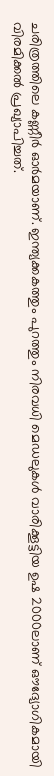ചരിത്രത്തിലെ കണ്ണീര്‍ ഓര്‍മയാണ്. ഇന്ത്യക്കകത്തും പുറത്തും നിരവധി മെഡലുകള്‍ വാരിക്കൂട്ടിയ ഉഷ 2000ലാണ് ഔദ്യോഗികമായി വിരമിക്കല്‍ പ്രഖ്യാപിച്ചത്.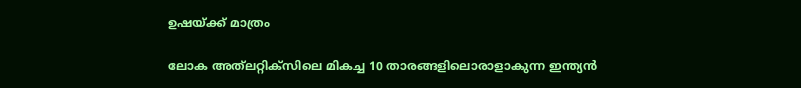ഉഷയ്ക്ക് മാത്രം

ലോക അത്‌ലറ്റിക്‌സിലെ മികച്ച 10 താരങ്ങളിലൊരാളാകുന്ന ഇന്ത്യന്‍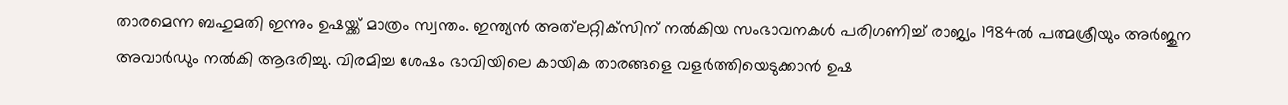താരമെന്ന ബഹുമതി ഇന്നും ഉഷയ്ക്ക് മാത്രം സ്വന്തം. ഇന്ത്യന്‍ അത്‌ലറ്റിക്‌സിന് നല്‍കിയ സംഭാവനകള്‍ പരിഗണിച്ച് രാജ്യം 1984ല്‍ പത്മശ്രീയും അര്‍ജുന അവാര്‍ഡും നല്‍കി ആദരിച്ചു. വിരമിച്ച ശേഷം ഭാവിയിലെ കായിക താരങ്ങളെ വളര്‍ത്തിയെടുക്കാന്‍ ഉഷ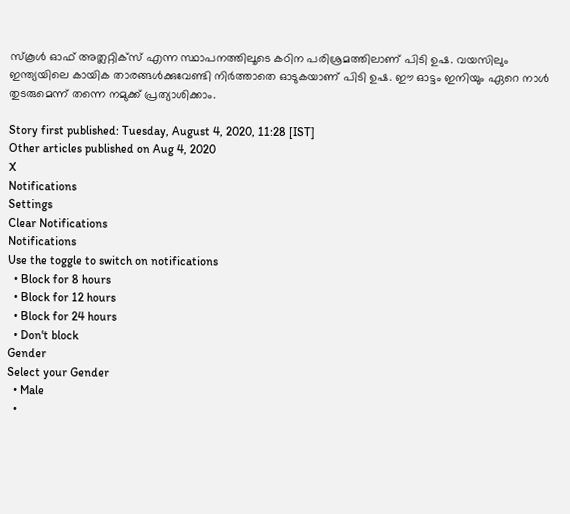സ്‌കൂള്‍ ഓഫ് അത്ലറ്റിക്‌സ് എന്ന സ്ഥാപനത്തിലൂടെ കഠിന പരിശ്രമത്തിലാണ് പിടി ഉഷ. വയസിലും ഇന്ത്യയിലെ കായിക താരങ്ങള്‍ക്കുവേണ്ടി നിര്‍ത്താതെ ഓടുകയാണ് പിടി ഉഷ. ഈ ഓട്ടം ഇനിയും ഏറെ നാള്‍ തുടരുമെന്ന് തന്നെ നമുക്ക് പ്രത്യാശിക്കാം.

Story first published: Tuesday, August 4, 2020, 11:28 [IST]
Other articles published on Aug 4, 2020
X
Notifications
Settings
Clear Notifications
Notifications
Use the toggle to switch on notifications
  • Block for 8 hours
  • Block for 12 hours
  • Block for 24 hours
  • Don't block
Gender
Select your Gender
  • Male
  •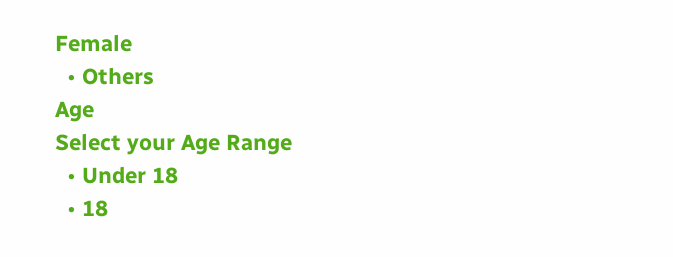Female
  • Others
Age
Select your Age Range
  • Under 18
  • 18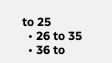to 25
  • 26 to 35
  • 36 to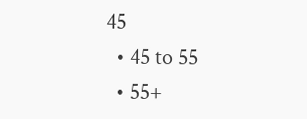45
  • 45 to 55
  • 55+